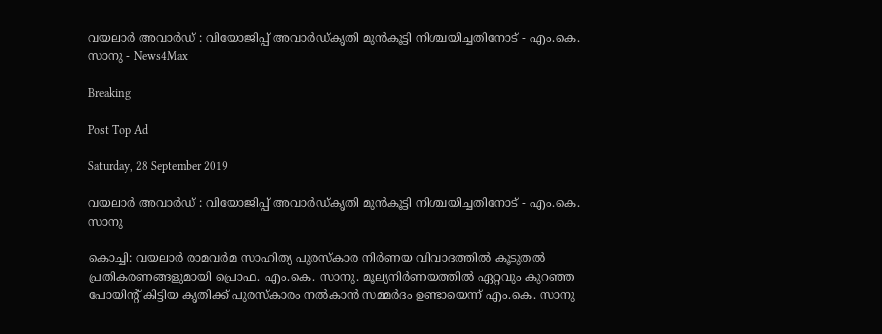വയലാർ അവാർഡ് : വിയോജിപ്പ് അവാർഡ്കൃതി മുൻകൂട്ടി നിശ്ചയിച്ചതിനോട് - എം.കെ. സാനു - News4Max

Breaking

Post Top Ad

Saturday, 28 September 2019

വയലാർ അവാർഡ് : വിയോജിപ്പ് അവാർഡ്കൃതി മുൻകൂട്ടി നിശ്ചയിച്ചതിനോട് - എം.കെ. സാനു

കൊച്ചി: വയലാർ രാമവർമ സാഹിത്യ പുരസ്കാര നിർണയ വിവാദത്തിൽ കൂടുതൽ പ്രതികരണങ്ങളുമായി പ്രൊഫ. എം.കെ. സാനു. മൂല്യനിർണയത്തിൽ ഏറ്റവും കുറഞ്ഞ പോയിന്റ് കിട്ടിയ കൃതിക്ക് പുരസ്കാരം നൽകാൻ സമ്മർദം ഉണ്ടായെന്ന് എം.കെ. സാനു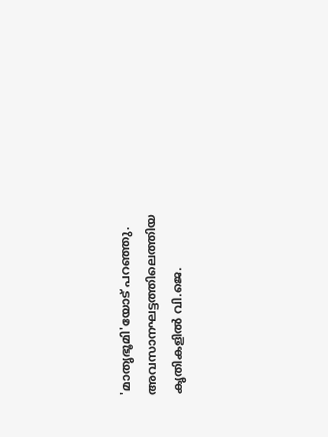'മാതൃഭൂമി'യോട് പറഞ്ഞു. അവസാനഘട്ടത്തിലെത്തിയ കൃതികളിൽ വി.ജെ.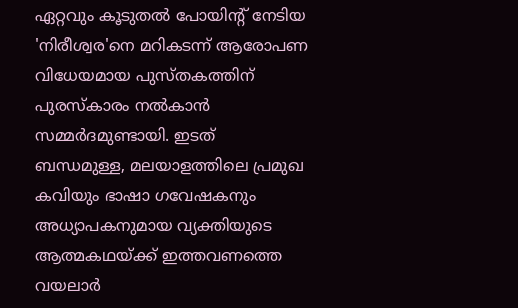ഏറ്റവും കൂടുതൽ പോയിന്റ് നേടിയ 'നിരീശ്വര'നെ മറികടന്ന് ആരോപണ വിധേയമായ പുസ്തകത്തിന് പുരസ്കാരം നൽകാൻ സമ്മർദമുണ്ടായി. ഇടത് ബന്ധമുള്ള, മലയാളത്തിലെ പ്രമുഖ കവിയും ഭാഷാ ഗവേഷകനും അധ്യാപകനുമായ വ്യക്തിയുടെ ആത്മകഥയ്ക്ക് ഇത്തവണത്തെ വയലാർ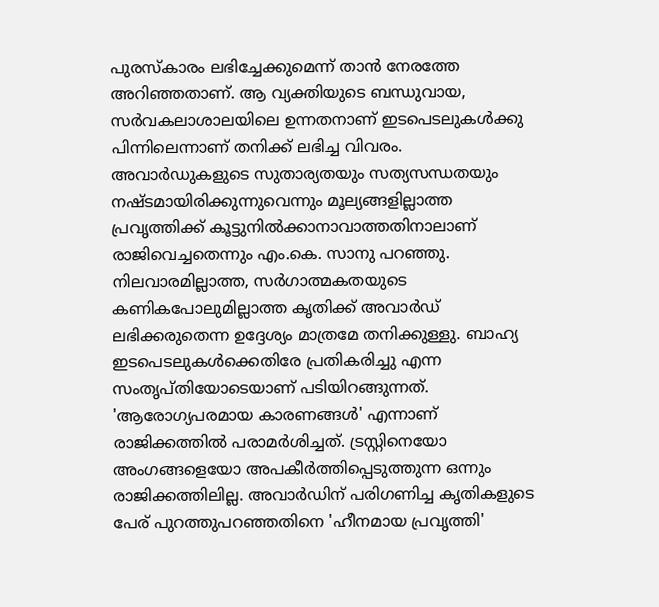പുരസ്കാരം ലഭിച്ചേക്കുമെന്ന് താൻ നേരത്തേ അറിഞ്ഞതാണ്. ആ വ്യക്തിയുടെ ബന്ധുവായ, സർവകലാശാലയിലെ ഉന്നതനാണ് ഇടപെടലുകൾക്കു പിന്നിലെന്നാണ് തനിക്ക് ലഭിച്ച വിവരം. അവാർഡുകളുടെ സുതാര്യതയും സത്യസന്ധതയും നഷ്ടമായിരിക്കുന്നുവെന്നും മൂല്യങ്ങളില്ലാത്ത പ്രവൃത്തിക്ക് കൂട്ടുനിൽക്കാനാവാത്തതിനാലാണ് രാജിവെച്ചതെന്നും എം.കെ. സാനു പറഞ്ഞു. നിലവാരമില്ലാത്ത, സർഗാത്മകതയുടെ കണികപോലുമില്ലാത്ത കൃതിക്ക് അവാർഡ് ലഭിക്കരുതെന്ന ഉദ്ദേശ്യം മാത്രമേ തനിക്കുള്ളു. ബാഹ്യ ഇടപെടലുകൾക്കെതിരേ പ്രതികരിച്ചു എന്ന സംതൃപ്തിയോടെയാണ് പടിയിറങ്ങുന്നത്. 'ആരോഗ്യപരമായ കാരണങ്ങൾ' എന്നാണ് രാജിക്കത്തിൽ പരാമർശിച്ചത്. ട്രസ്റ്റിനെയോ അംഗങ്ങളെയോ അപകീർത്തിപ്പെടുത്തുന്ന ഒന്നും രാജിക്കത്തിലില്ല. അവാർഡിന് പരിഗണിച്ച കൃതികളുടെ പേര് പുറത്തുപറഞ്ഞതിനെ 'ഹീനമായ പ്രവൃത്തി'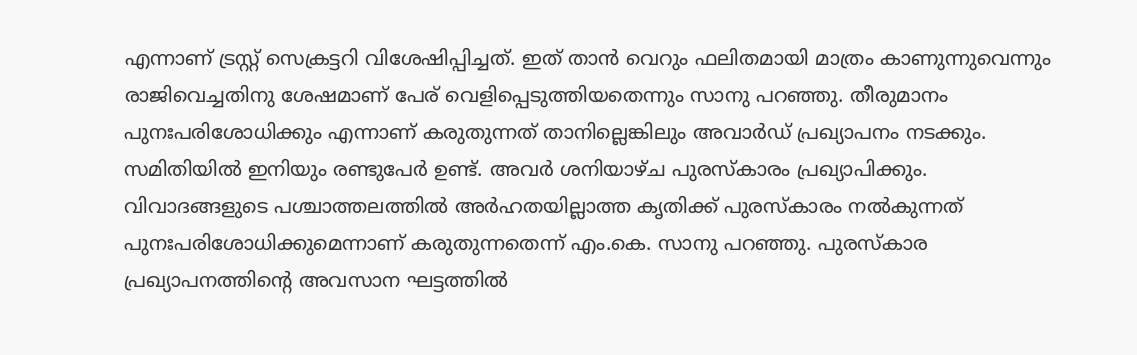എന്നാണ് ട്രസ്റ്റ് സെക്രട്ടറി വിശേഷിപ്പിച്ചത്. ഇത് താൻ വെറും ഫലിതമായി മാത്രം കാണുന്നുവെന്നും രാജിവെച്ചതിനു ശേഷമാണ് പേര് വെളിപ്പെടുത്തിയതെന്നും സാനു പറഞ്ഞു. തീരുമാനം പുനഃപരിശോധിക്കും എന്നാണ് കരുതുന്നത് താനില്ലെങ്കിലും അവാർഡ് പ്രഖ്യാപനം നടക്കും. സമിതിയിൽ ഇനിയും രണ്ടുപേർ ഉണ്ട്. അവർ ശനിയാഴ്ച പുരസ്കാരം പ്രഖ്യാപിക്കും. വിവാദങ്ങളുടെ പശ്ചാത്തലത്തിൽ അർഹതയില്ലാത്ത കൃതിക്ക് പുരസ്കാരം നൽകുന്നത് പുനഃപരിശോധിക്കുമെന്നാണ് കരുതുന്നതെന്ന് എം.കെ. സാനു പറഞ്ഞു. പുരസ്കാര പ്രഖ്യാപനത്തിന്റെ അവസാന ഘട്ടത്തിൽ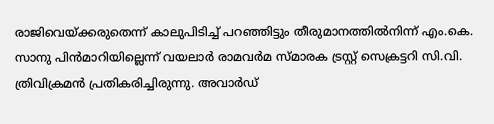രാജിവെയ്ക്കരുതെന്ന് കാലുപിടിച്ച് പറഞ്ഞിട്ടും തീരുമാനത്തിൽനിന്ന് എം.കെ. സാനു പിൻമാറിയില്ലെന്ന് വയലാർ രാമവർമ സ്മാരക ട്രസ്റ്റ് സെക്രട്ടറി സി.വി. ത്രിവിക്രമൻ പ്രതികരിച്ചിരുന്നു. അവാർഡ്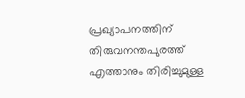പ്രഖ്യാപനത്തിന് തിരുവനന്തപുരത്ത് എത്താനും തിരിച്ചുമുള്ള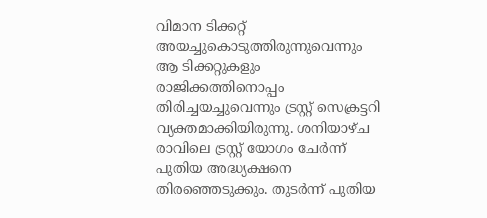വിമാന ടിക്കറ്റ് അയച്ചുകൊടുത്തിരുന്നുവെന്നും ആ ടിക്കറ്റുകളും രാജിക്കത്തിനൊപ്പം തിരിച്ചയച്ചുവെന്നും ട്രസ്റ്റ് സെക്രട്ടറി വ്യക്തമാക്കിയിരുന്നു. ശനിയാഴ്ച രാവിലെ ട്രസ്റ്റ് യോഗം ചേർന്ന് പുതിയ അദ്ധ്യക്ഷനെ തിരഞ്ഞെടുക്കും. തുടർന്ന് പുതിയ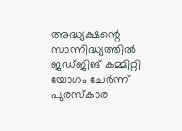അദ്ധ്യക്ഷന്റെ സാന്നിദ്ധ്യത്തിൽ ജഡ്ജിങ് കമ്മിറ്റി യോഗം ചേർന്ന് പുരസ്കാര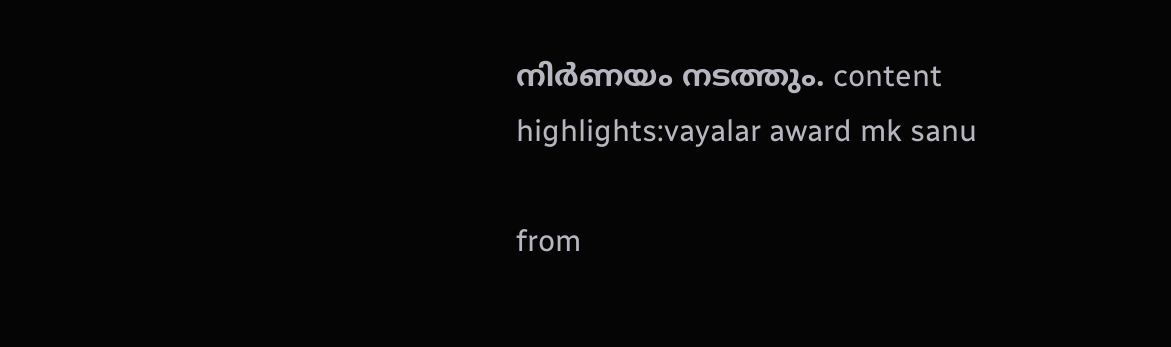നിർണയം നടത്തും. content highlights:vayalar award mk sanu

from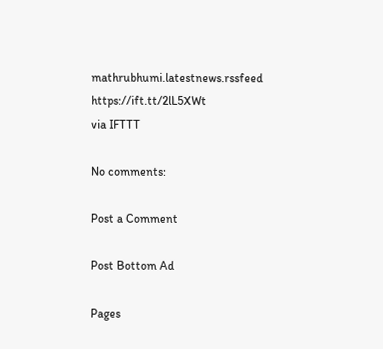mathrubhumi.latestnews.rssfeed https://ift.tt/2lL5XWt
via IFTTT

No comments:

Post a Comment

Post Bottom Ad

Pages